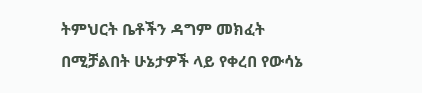ትምህርት ቤቶችን ዳግም መክፈት በሚቻልበት ሁኔታዎች ላይ የቀረበ የውሳኔ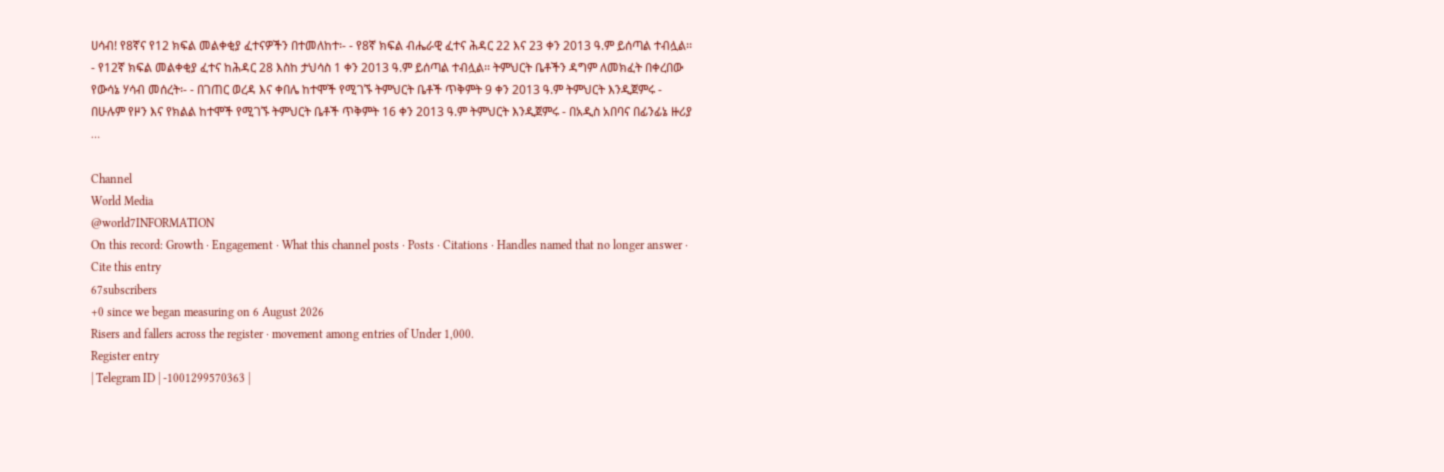ሀሳብ! የ8ኛና የ12 ክፍል መልቀቂያ ፈተናዎችን በተመለከተ፡- - የ8ኛ ክፍል ብሔራዊ ፈተና ሕዳር 22 እና 23 ቀን 2013 ዓ.ም ይሰጣል ተብሏል፡፡ - የ12ኛ ክፍል መልቀቂያ ፈተና ከሕዳር 28 እስከ ታህሳስ 1 ቀን 2013 ዓ.ም ይሰጣል ተብሏል፡፡ ትምህርት ቤቶችን ዳግም ለመክፈት በቀረበው የውሳኔ ሃሳብ መሰረት፡- - በገጠር ወረዳ እና ቀበሌ ከተሞች የሚገኙ ትምህርት ቤቶች ጥቅምት 9 ቀን 2013 ዓ.ም ትምህርት እንዲጀምሩ - በሁሉም የዞን እና የክልል ከተሞች የሚገኙ ትምህርት ቤቶች ጥቅምት 16 ቀን 2013 ዓ.ም ትምህርት እንዲጀምሩ - በአዲስ አበባና በፊንፊኔ ዙሪያ …

Channel
World Media
@world7INFORMATION
On this record: Growth · Engagement · What this channel posts · Posts · Citations · Handles named that no longer answer · Cite this entry
67subscribers
+0 since we began measuring on 6 August 2026
Risers and fallers across the register · movement among entries of Under 1,000.
Register entry
| Telegram ID | -1001299570363 |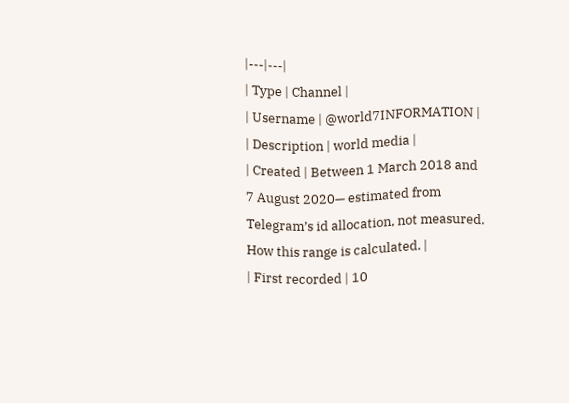|---|---|
| Type | Channel |
| Username | @world7INFORMATION |
| Description | world media |
| Created | Between 1 March 2018 and 7 August 2020— estimated from Telegram’s id allocation, not measured. How this range is calculated. |
| First recorded | 10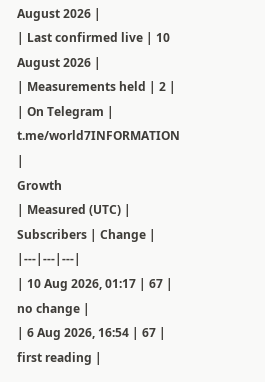August 2026 |
| Last confirmed live | 10 August 2026 |
| Measurements held | 2 |
| On Telegram | t.me/world7INFORMATION |
Growth
| Measured (UTC) | Subscribers | Change |
|---|---|---|
| 10 Aug 2026, 01:17 | 67 | no change |
| 6 Aug 2026, 16:54 | 67 | first reading |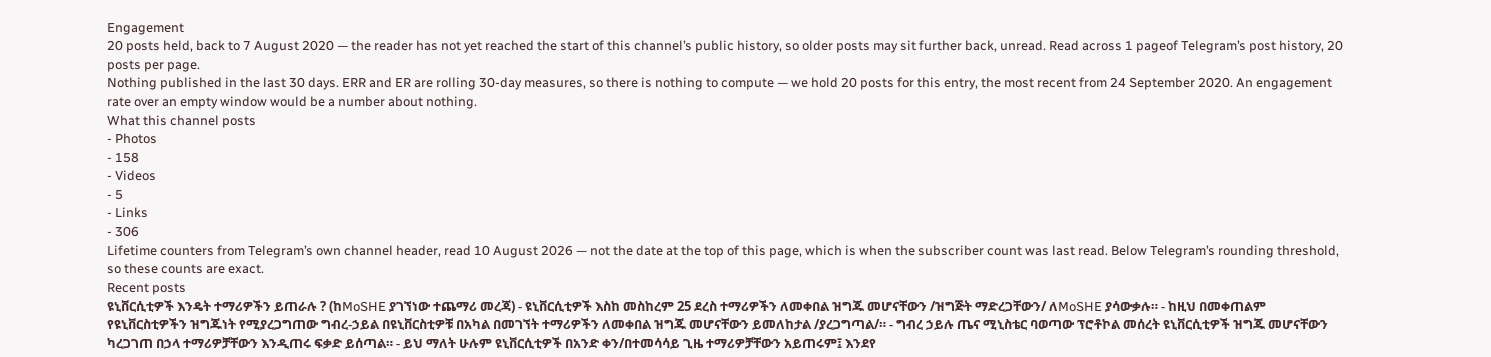Engagement
20 posts held, back to 7 August 2020 — the reader has not yet reached the start of this channel’s public history, so older posts may sit further back, unread. Read across 1 pageof Telegram’s post history, 20 posts per page.
Nothing published in the last 30 days. ERR and ER are rolling 30-day measures, so there is nothing to compute — we hold 20 posts for this entry, the most recent from 24 September 2020. An engagement rate over an empty window would be a number about nothing.
What this channel posts
- Photos
- 158
- Videos
- 5
- Links
- 306
Lifetime counters from Telegram’s own channel header, read 10 August 2026 — not the date at the top of this page, which is when the subscriber count was last read. Below Telegram’s rounding threshold, so these counts are exact.
Recent posts
ዩኒቨርሲቲዎች እንዴት ተማሪዎችን ይጠራሉ ? (ከMoSHE ያገኘነው ተጨማሪ መረጃ) - ዩኒቨርሲቲዎች እስከ መስከረም 25 ደረስ ተማሪዎችን ለመቀበል ዝግጁ መሆናቸውን /ዝግጅት ማድረጋቸውን/ ለMoSHE ያሳውቃሉ። - ከዚህ በመቀጠልም የዩኒቨርስቲዎችን ዝግጁነት የሚያረጋግጠው ግብረ-ኃይል በዩኒቨርስቲዎቹ በአካል በመገኘት ተማሪዎችን ለመቀበል ዝግጁ መሆናቸውን ይመለከታል /ያረጋግጣል/። - ግብረ ኃይሉ ጤና ሚኒስቴር ባወጣው ፕሮቶኮል መሰረት ዩኒቨርሲቲዎች ዝግጁ መሆናቸውን ካረጋገጠ በኃላ ተማሪዎቻቸውን እንዲጠሩ ፍቃድ ይሰጣል። - ይህ ማለት ሁሉም ዩኒቨርሲቲዎች በአንድ ቀን/በተመሳሳይ ጊዜ ተማሪዎቻቸውን አይጠሩም፤ እንደየ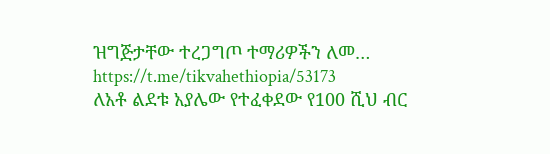ዝግጅታቸው ተረጋግጦ ተማሪዎችን ለመ…
https://t.me/tikvahethiopia/53173
ለአቶ ልደቱ አያሌው የተፈቀደው የ100 ሺህ ብር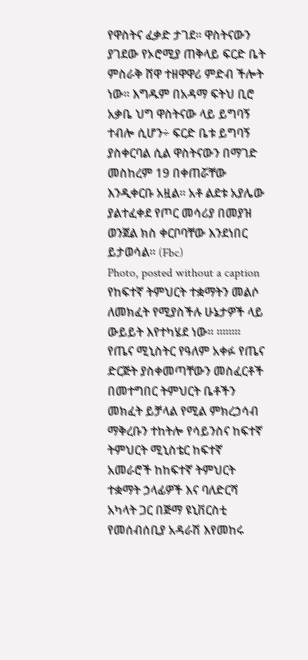የዋስትና ፈቃድ ታገደ፡፡ ዋስትናውን ያገደው የኦሮሚያ ጠቅላይ ፍርድ ቤት ምስራቅ ሸዋ ተዘዋዋሪ ምድብ ችሎት ነው፡፡ እግዱም በአዳማ ፍትህ ቢሮ አቃቤ ህግ ዋስትናው ላይ ይግባኝ ተብሎ ሲሆን÷ ፍርድ ቤቱ ይግባኝ ያስቀርባል ሲል ዋስትናውን በማገድ መስከረም 19 በቀጠሯቸው እንዲቀርቡ አዟል፡፡ አቶ ልደቱ አያሌው ያልተፈቀደ የጦር መሳሪያ በመያዝ ወንጀል ክስ ቀርቦባቸው እንደነበር ይታወሳል፡፡ (Fbc)
Photo, posted without a caption
የከፍተኛ ትምህርት ተቋማትን መልሶ ለመክፈት የሚያስችሉ ሁኔታዎች ላይ ውይይት እየተካሄደ ነው፡፡ ፡፡፡፡፡፡፡፡ የጤና ሚኒስትር የዓለም አቀፉ የጤና ድርጅት ያስቀመጣቸውን መስፈርቶች በመተግበር ትምህርት ቤቶችን መክፈት ይቻላል የሚል ምክረኃሳብ ማቅረቡን ተከትሎ የሳይንስና ከፍተኛ ትምህርት ሚኒስቴር ከፍተኛ አመራሮች ከከፍተኛ ትምህርት ተቋማት ኃላፊዎች እና ባለድርሻ አካላት ጋር በጅማ ዩኒቨርስቲ የመሰብሰቢያ አዳራሽ እየመከሩ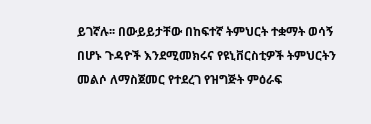ይገኛሉ፡፡ በውይይታቸው በከፍተኛ ትምህርት ተቋማት ወሳኝ በሆኑ ጉዳዮች እንደሚመክሩና የዩኒቨርስቲዎች ትምህርትን መልሶ ለማስጀመር የተደረገ የዝግጅት ምዕራፍ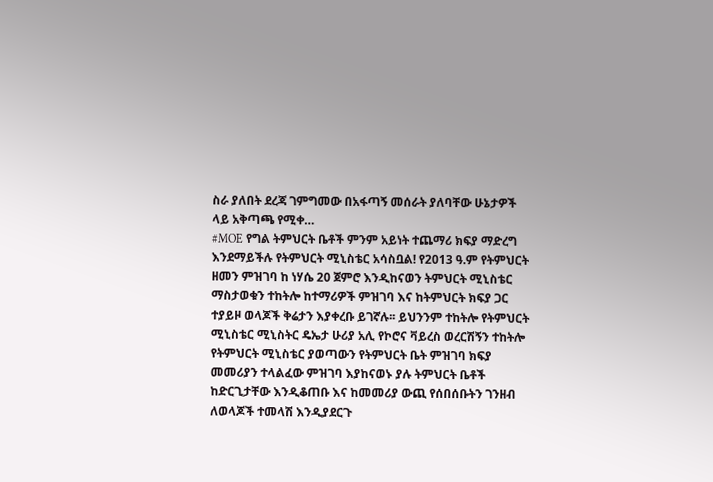ስራ ያለበት ደረጃ ገምግመው በአፋጣኝ መሰራት ያለባቸው ሁኔታዎች ላይ አቅጣጫ የሚቀ…
#MOE የግል ትምህርት ቤቶች ምንም አይነት ተጨማሪ ክፍያ ማድረግ እንደማይችሉ የትምህርት ሚኒስቴር አሳስቧል! የ2013 ዓ.ም የትምህርት ዘመን ምዝገባ ከ ነሃሴ 20 ጀምሮ እንዲከናወን ትምህርት ሚኒስቴር ማስታወቁን ተከትሎ ከተማሪዎች ምዝገባ እና ከትምህርት ክፍያ ጋር ተያይዞ ወላጆች ቅሬታን እያቀረቡ ይገኛሉ፡፡ ይህንንም ተከትሎ የትምህርት ሚኒስቴር ሚኒስትር ዴኤታ ሁሪያ አሊ የኮሮና ቫይረስ ወረርሽኝን ተከትሎ የትምህርት ሚኒስቴር ያወጣውን የትምህርት ቤት ምዝገባ ክፍያ መመሪያን ተላልፈው ምዝገባ እያከናወኑ ያሉ ትምህርት ቤቶች ከድርጊታቸው እንዲቆጠቡ እና ከመመሪያ ውጪ የሰበሰቡትን ገንዘብ ለወላጆች ተመላሽ እንዲያደርጉ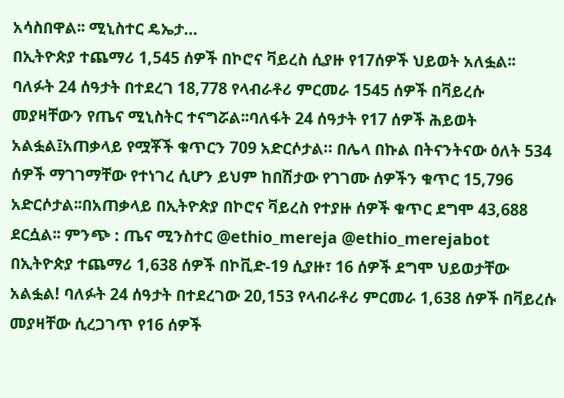አሳስበዋል፡፡ ሚኒስተር ዴኤታ…
በኢትዮጵያ ተጨማሪ 1,545 ሰዎች በኮሮና ቫይረስ ሲያዙ የ17ሰዎች ህይወት አለፏል፡፡ ባለፉት 24 ሰዓታት በተደረገ 18,778 የላብራቶሪ ምርመራ 1545 ሰዎች በቫይረሱ መያዛቸውን የጤና ሚኒስትር ተናግሯል፡፡ባለፋት 24 ሰዓታት የ17 ሰዎች ሕይወት አልፏል፤አጠቃላይ የሟቾች ቁጥርን 709 አድርሶታል። በሌላ በኩል በትናንትናው ዕለት 534 ሰዎች ማገገማቸው የተነገረ ሲሆን ይህም ከበሽታው የገገሙ ሰዎችን ቁጥር 15,796 አድርሶታል፡፡በአጠቃላይ በኢትዮጵያ በኮሮና ቫይረስ የተያዙ ሰዎች ቁጥር ደግሞ 43,688 ደርሷል፡፡ ምንጭ : ጤና ሚንስተር @ethio_mereja @ethio_merejabot
በኢትዮጵያ ተጨማሪ 1,638 ሰዎች በኮቪድ-19 ሲያዙ፣ 16 ሰዎች ደግሞ ህይወታቸው አልፏል! ባለፉት 24 ሰዓታት በተደረገው 20,153 የላብራቶሪ ምርመራ 1,638 ሰዎች በቫይረሱ መያዛቸው ሲረጋገጥ የ16 ሰዎች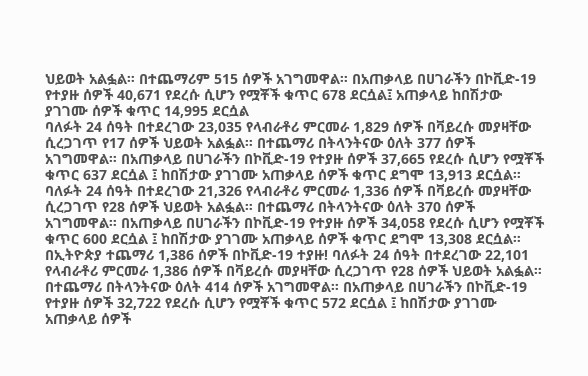ህይወት አልፏል። በተጨማሪም 515 ሰዎች አገግመዋል። በአጠቃላይ በሀገራችን በኮቪድ-19 የተያዙ ሰዎች 40,671 የደረሱ ሲሆን የሟቾች ቁጥር 678 ደርሷል፤ አጠቃላይ ከበሽታው ያገገሙ ሰዎች ቁጥር 14,995 ደርሷል
ባለፉት 24 ሰዓት በተደረገው 23,035 የላብራቶሪ ምርመራ 1,829 ሰዎች በቫይረሱ መያዛቸው ሲረጋገጥ የ17 ሰዎች ህይወት አልፏል። በተጨማሪ በትላንትናው ዕለት 377 ሰዎች አገግመዋል። በአጠቃላይ በሀገራችን በኮቪድ-19 የተያዙ ሰዎች 37,665 የደረሱ ሲሆን የሟቾች ቁጥር 637 ደርሷል ፤ ከበሽታው ያገገሙ አጠቃላይ ሰዎች ቁጥር ደግሞ 13,913 ደርሷል።
ባለፉት 24 ሰዓት በተደረገው 21,326 የላብራቶሪ ምርመራ 1,336 ሰዎች በቫይረሱ መያዛቸው ሲረጋገጥ የ28 ሰዎች ህይወት አልፏል። በተጨማሪ በትላንትናው ዕለት 370 ሰዎች አገግመዋል። በአጠቃላይ በሀገራችን በኮቪድ-19 የተያዙ ሰዎች 34,058 የደረሱ ሲሆን የሟቾች ቁጥር 600 ደርሷል ፤ ከበሽታው ያገገሙ አጠቃላይ ሰዎች ቁጥር ደግሞ 13,308 ደርሷል።
በኢትዮጵያ ተጨማሪ 1,386 ሰዎች በኮቪድ-19 ተያዙ! ባለፉት 24 ሰዓት በተደረገው 22,101 የላብራቶሪ ምርመራ 1,386 ሰዎች በቫይረሱ መያዛቸው ሲረጋገጥ የ28 ሰዎች ህይወት አልፏል። በተጨማሪ በትላንትናው ዕለት 414 ሰዎች አገግመዋል። በአጠቃላይ በሀገራችን በኮቪድ-19 የተያዙ ሰዎች 32,722 የደረሱ ሲሆን የሟቾች ቁጥር 572 ደርሷል ፤ ከበሽታው ያገገሙ አጠቃላይ ሰዎች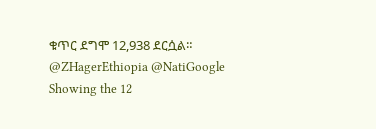ቁጥር ደግሞ 12,938 ደርሷል። @ZHagerEthiopia @NatiGoogle
Showing the 12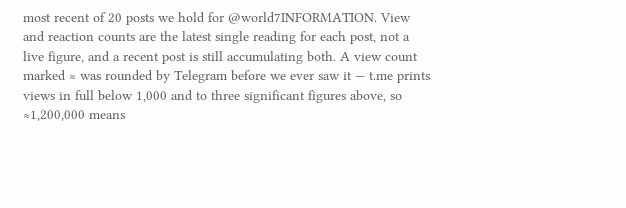most recent of 20 posts we hold for @world7INFORMATION. View and reaction counts are the latest single reading for each post, not a live figure, and a recent post is still accumulating both. A view count marked ≈ was rounded by Telegram before we ever saw it — t.me prints views in full below 1,000 and to three significant figures above, so ≈1,200,000 means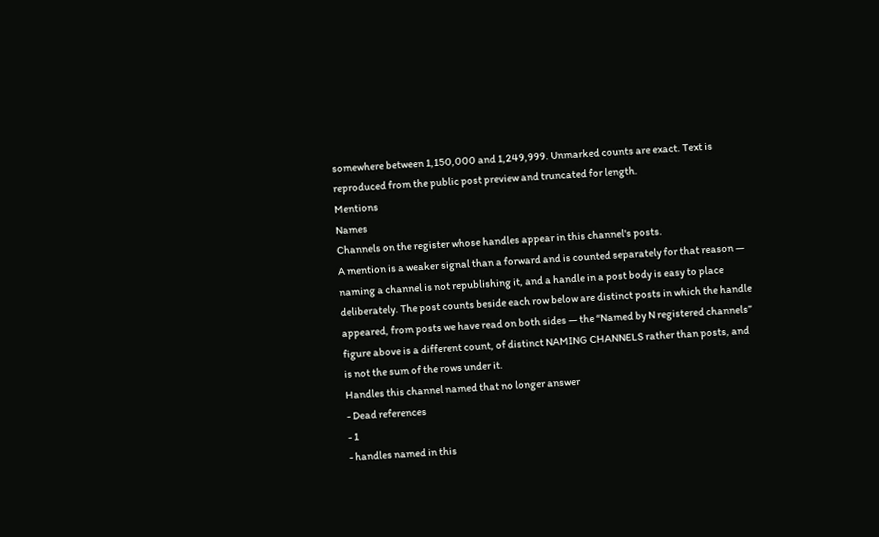somewhere between 1,150,000 and 1,249,999. Unmarked counts are exact. Text is reproduced from the public post preview and truncated for length.
Mentions
Names
Channels on the register whose handles appear in this channel's posts.
A mention is a weaker signal than a forward and is counted separately for that reason — naming a channel is not republishing it, and a handle in a post body is easy to place deliberately. The post counts beside each row below are distinct posts in which the handle appeared, from posts we have read on both sides — the “Named by N registered channels” figure above is a different count, of distinct NAMING CHANNELS rather than posts, and is not the sum of the rows under it.
Handles this channel named that no longer answer
- Dead references
- 1
- handles named in this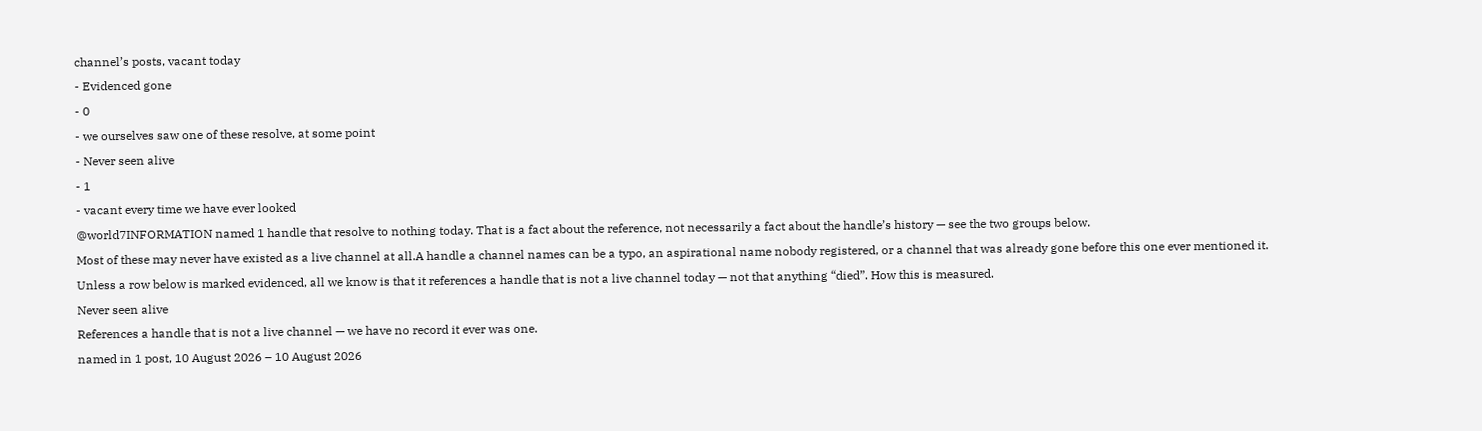channel’s posts, vacant today
- Evidenced gone
- 0
- we ourselves saw one of these resolve, at some point
- Never seen alive
- 1
- vacant every time we have ever looked
@world7INFORMATION named 1 handle that resolve to nothing today. That is a fact about the reference, not necessarily a fact about the handle’s history — see the two groups below.
Most of these may never have existed as a live channel at all.A handle a channel names can be a typo, an aspirational name nobody registered, or a channel that was already gone before this one ever mentioned it. Unless a row below is marked evidenced, all we know is that it references a handle that is not a live channel today — not that anything “died”. How this is measured.
Never seen alive
References a handle that is not a live channel — we have no record it ever was one.
named in 1 post, 10 August 2026 – 10 August 2026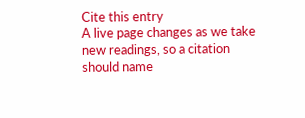Cite this entry
A live page changes as we take new readings, so a citation should name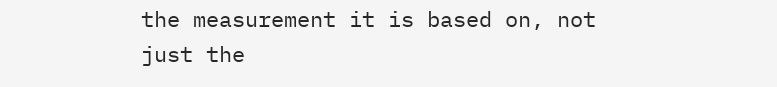the measurement it is based on, not just the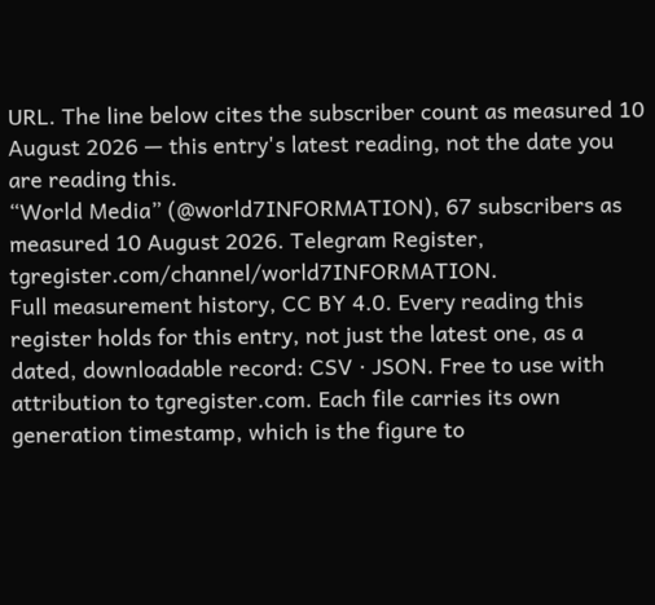URL. The line below cites the subscriber count as measured 10 August 2026 — this entry's latest reading, not the date you are reading this.
“World Media” (@world7INFORMATION), 67 subscribers as measured 10 August 2026. Telegram Register, tgregister.com/channel/world7INFORMATION.
Full measurement history, CC BY 4.0. Every reading this register holds for this entry, not just the latest one, as a dated, downloadable record: CSV · JSON. Free to use with attribution to tgregister.com. Each file carries its own generation timestamp, which is the figure to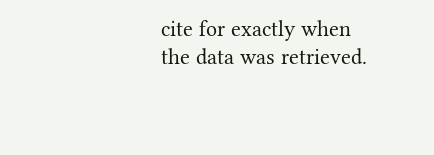cite for exactly when the data was retrieved.